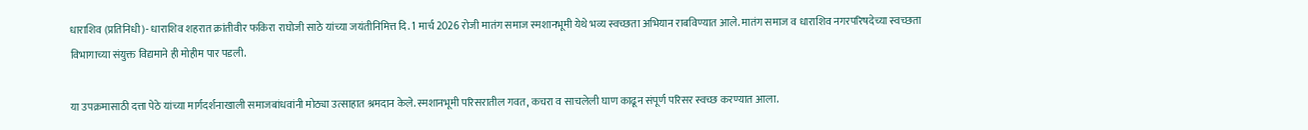धाराशिव (प्रतिनिधी)- धाराशिव शहरात क्रांतीवीर फकिरा राघोजी साठे यांच्या जयंतीनिमित्त दि. 1 मार्च 2026 रोजी मातंग समाज स्मशानभूमी येथे भव्य स्वच्छता अभियान राबविण्यात आले. मातंग समाज व धाराशिव नगरपरिषदेच्या स्वच्छता विभागाच्या संयुक्त विद्यमाने ही मोहीम पार पडली.

या उपक्रमासाठी दत्ता पेठे यांच्या मार्गदर्शनाखाली समाजबांधवांनी मोठ्या उत्साहात श्रमदान केले. स्मशानभूमी परिसरातील गवत, कचरा व साचलेली घाण काढून संपूर्ण परिसर स्वच्छ करण्यात आला.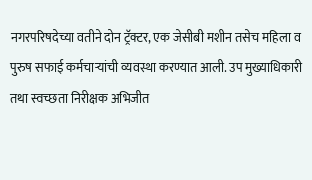नगरपरिषदेच्या वतीने दोन ट्रॅक्टर, एक जेसीबी मशीन तसेच महिला व पुरुष सफाई कर्मचाऱ्यांची व्यवस्था करण्यात आली. उप मुख्याधिकारी तथा स्वच्छता निरीक्षक अभिजीत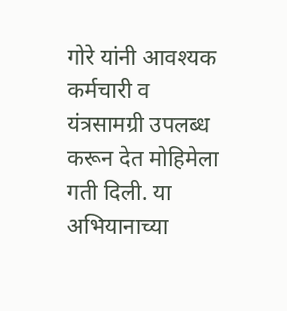गोरे यांनी आवश्यक कर्मचारी व यंत्रसामग्री उपलब्ध करून देत मोहिमेला गती दिली. या अभियानाच्या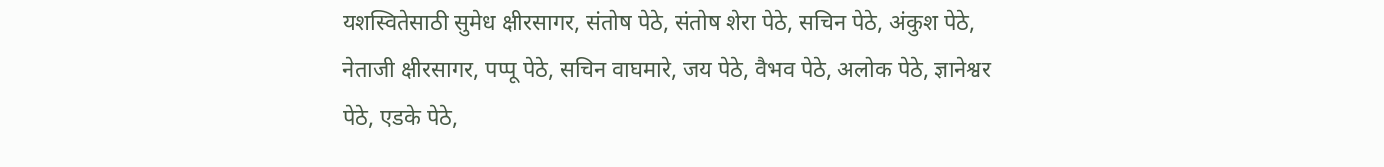यशस्वितेसाठी सुमेध क्षीरसागर, संतोष पेठे, संतोष शेरा पेठे, सचिन पेठे, अंकुश पेठे, नेताजी क्षीरसागर, पप्पू पेठे, सचिन वाघमारे, जय पेठे, वैभव पेठे, अलोक पेठे, ज्ञानेश्वर पेठे, एडके पेठे,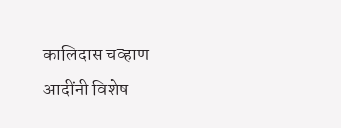कालिदास चव्हाण आदींनी विशेष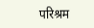परिश्रम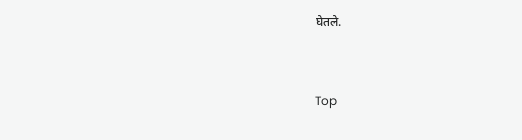घेतले.


Top